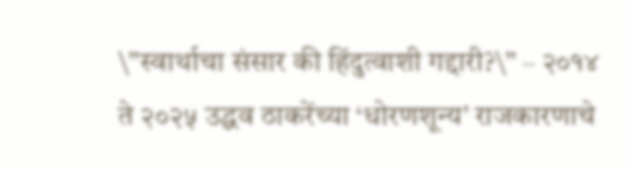\”स्वार्थाचा संसार की हिंदुत्वाशी गद्दारी?\” – २०१४ ते २०२५ उद्धव ठाकरेंच्या ‘धोरणशून्य’ राजकारणाचे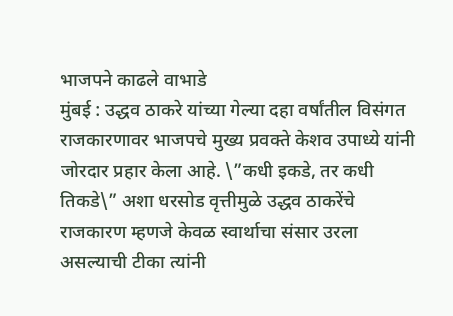भाजपने काढले वाभाडे
मुंबई : उद्धव ठाकरे यांच्या गेल्या दहा वर्षांतील विसंगत राजकारणावर भाजपचे मुख्य प्रवक्ते केशव उपाध्ये यांनी जोरदार प्रहार केला आहे. \”कधी इकडे, तर कधी तिकडे\” अशा धरसोड वृत्तीमुळे उद्धव ठाकरेंचे राजकारण म्हणजे केवळ स्वार्थाचा संसार उरला असल्याची टीका त्यांनी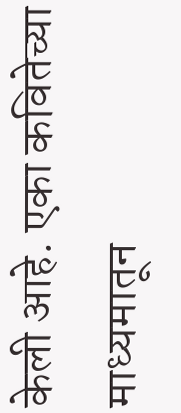केली आहे. एका कवितेच्या माध्यमातून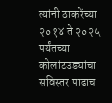त्यांनी ठाकरेंच्या २०१४ ते २०२५ पर्यंतच्या कोलांटउड्यांचा सविस्तर पाढाच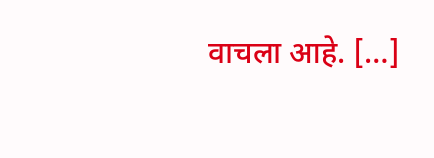वाचला आहे. […]